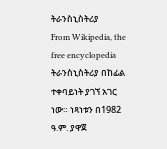ትራንስኒስትሪያ
From Wikipedia, the free encyclopedia
ትራንስኒስትሪያ በከፊል ተቀባይነት ያገኘ አገር ነው። ነጻነቱን በ1982 ዓ.ም. ያዋጀ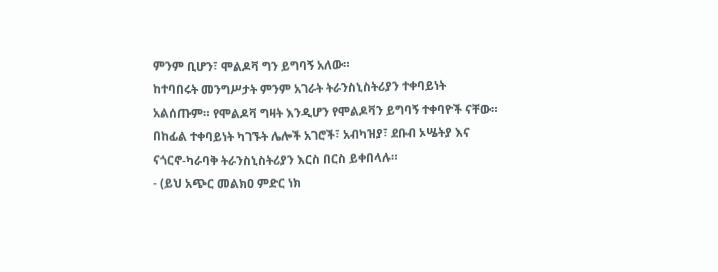ምንም ቢሆን፣ ሞልዶቫ ግን ይግባኝ አለው።
ከተባበሩት መንግሥታት ምንም አገራት ትራንስኒስትሪያን ተቀባይነት አልሰጡም። የሞልዶቫ ግዛት እንዲሆን የሞልዶቫን ይግባኝ ተቀባዮች ናቸው።
በከፊል ተቀባይነት ካገኙት ሌሎች አገሮች፣ አብካዝያ፣ ደቡብ ኦሤትያ እና ናጎርኖ-ካራባቅ ትራንስኒስትሪያን እርስ በርስ ይቀበላሉ።
- (ይህ አጭር መልክዐ ምድር ነክ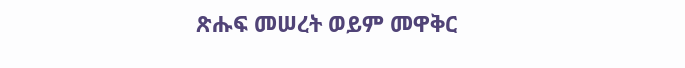ጽሑፍ መሠረት ወይም መዋቅር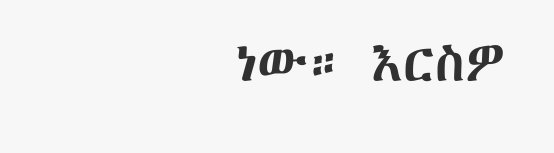ነው። እርስዎ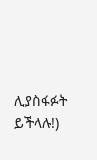ሊያስፋፉት ይችላሉ!)